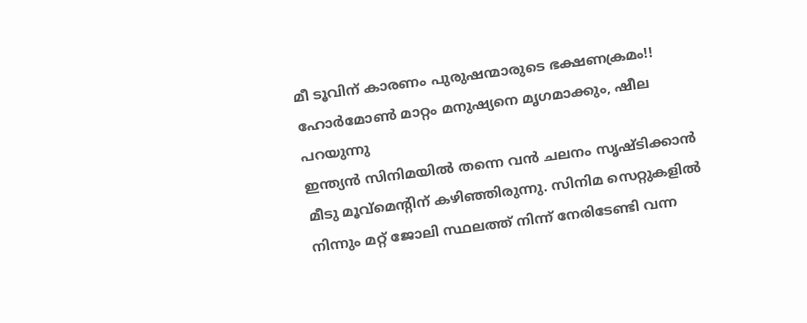മീ ടൂവിന് കാരണം പുരുഷന്മാരുടെ ഭക്ഷണക്രമം!! ഹോർമോൺ മാറ്റം മനുഷ്യനെ മൃഗമാക്കും, ഷീല പറയുന്നു
ഇന്ത്യൻ സിനിമയിൽ തന്നെ വൻ ചലനം സൃഷ്ടിക്കാൻ മീടു മൂവ്മെന്റിന് കഴിഞ്ഞിരുന്നു. സിനിമ സെറ്റുകളിൽ നിന്നും മറ്റ് ജോലി സ്ഥലത്ത് നിന്ന് നേരിടേണ്ടി വന്ന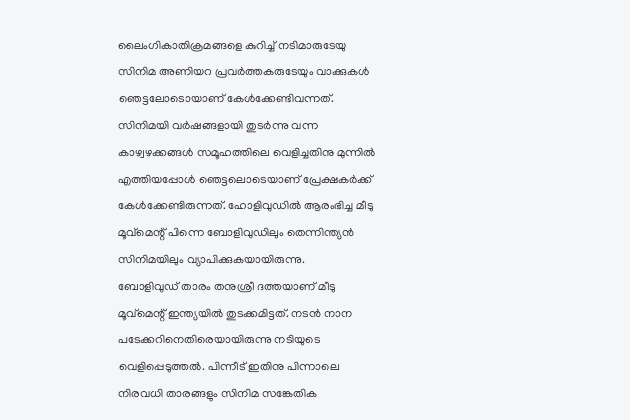ലൈംഗികാതിക്രമങ്ങളെ കുറിച്ച് നടിമാരുടേയു സിനിമ അണിയറ പ്രവർത്തകരുടേയും വാക്കുകൾ ഞെട്ടലോടൊയാണ് കേൾക്കേണ്ടിവന്നത്. സിനിമയി വർഷങ്ങളായി തുടർന്നു വന്ന കാഴ്വഴക്കങ്ങൾ സമൂഹത്തിലെ വെളിച്ചതിനു മുന്നിൽ എത്തിയപ്പോൾ ഞെട്ടലൊടെയാണ് പ്രേക്ഷകർക്ക് കേൾക്കേണ്ടിരുന്നത്. ഹോളിവുഡിൽ ആരംഭിച്ച മീടു മൂവ്മെന്റ് പിന്നെ ബോളിവുഡിലും തെന്നിന്ത്യൻ സിനിമയിലും വ്യാപിക്കുകയായിരുന്നു.
ബോളിവുഡ് താരം തനുശ്രീ ദത്തയാണ് മീടു മൂവ്മെന്റ് ഇന്ത്യയിൽ തുടക്കമിട്ടത്. നടൻ നാന പടേക്കറിനെതിരെയായിരുന്നു നടിയുടെ വെളിപ്പെടുത്തൽ. പിന്നീട് ഇതിനു പിന്നാലെ നിരവധി താരങ്ങളും സിനിമ സങ്കേതിക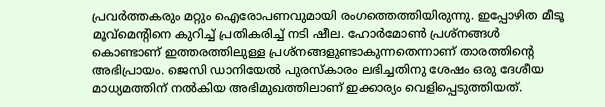പ്രവർത്തകരും മറ്റും ഐരോപണവുമായി രംഗത്തെത്തിയിരുന്നു. ഇപ്പോഴിത മീടൂ മൂവ്മെന്റിനെ കുറിച്ച് പ്രതികരിച്ച് നടി ഷീല. ഹോർമോൺ പ്രശ്നങ്ങൾ കൊണ്ടാണ് ഇത്തരത്തിലുള്ള പ്രശ്നങ്ങളുണ്ടാകുന്നതെന്നാണ് താരത്തിന്റെ അഭിപ്രായം. ജെസി ഡാനിയേൽ പുരസ്കാരം ലഭിച്ചതിനു ശേഷം ഒരു ദേശീയ മാധ്യമത്തിന് നൽകിയ അഭിമുഖത്തിലാണ് ഇക്കാര്യം വെളിപ്പെടുത്തിയത്.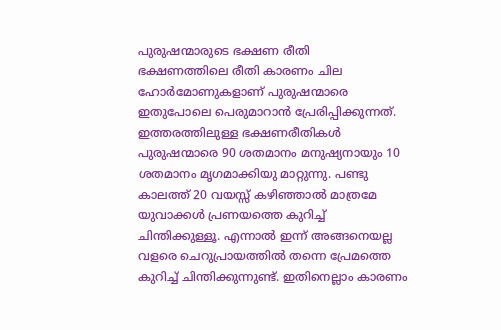പുരുഷന്മാരുടെ ഭക്ഷണ രീതി
ഭക്ഷണത്തിലെ രീതി കാരണം ചില ഹോർമോണുകളാണ് പുരുഷന്മാരെ ഇതുപോലെ പെരുമാറാൻ പ്രേരിപ്പിക്കുന്നത്. ഇത്തരത്തിലുള്ള ഭക്ഷണരീതികൾ പുരുഷന്മാരെ 90 ശതമാനം മനുഷ്യനായും 10 ശതമാനം മൃഗമാക്കിയു മാറ്റുന്നു. പണ്ടു കാലത്ത് 20 വയസ്സ് കഴിഞ്ഞാൽ മാത്രമേ യുവാക്കൾ പ്രണയത്തെ കുറിച്ച് ചിന്തിക്കുള്ളൂ. എന്നാൽ ഇന്ന് അങ്ങനെയല്ല വളരെ ചെറുപ്രായത്തിൽ തന്നെ പ്രേമത്തെ കുറിച്ച് ചിന്തിക്കുന്നുണ്ട്. ഇതിനെല്ലാം കാരണം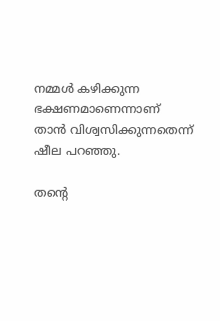നമ്മൾ കഴിക്കുന്ന ഭക്ഷണമാണെന്നാണ് താൻ വിശ്വസിക്കുന്നതെന്ന് ഷീല പറഞ്ഞു.

തന്റെ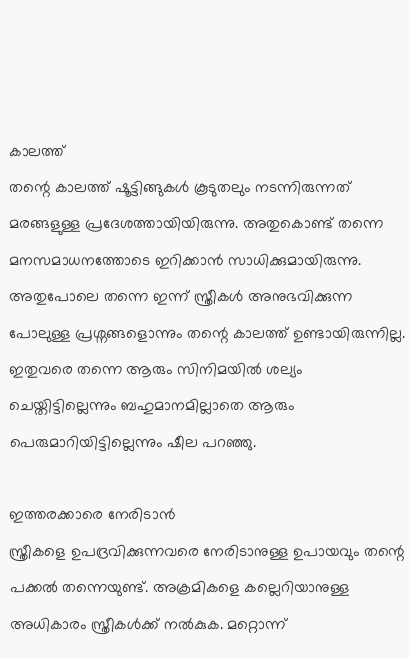കാലത്ത്
തന്റെ കാലത്ത് ഷൂട്ടിങ്ങുകൾ കൂടുതലും നടന്നിരുന്നത് മരങ്ങളുള്ള പ്രദേശത്തായിയിരുന്നു. അതുകൊണ്ട് തന്നെ മനസമാധനത്തോടെ ഇറിക്കാൻ സാധിക്കുമായിരുന്നു. അതുപോലെ തന്നെ ഇന്ന് സ്ത്രീകൾ അനുഭവിക്കുന്ന പോലുള്ള പ്രശ്നങ്ങളൊന്നും തന്റെ കാലത്ത് ഉണ്ടായിരുന്നില്ല. ഇതുവരെ തന്നെ ആരും സിനിമയിൽ ശല്യം ചെയ്തിട്ടില്ലെന്നും ബഹുമാനമില്ലാതെ ആരും പെരുമാറിയിട്ടില്ലെന്നും ഷീല പറഞ്ഞു.

ഇത്തരക്കാരെ നേരിടാൻ
സ്ത്രീകളെ ഉപദ്രവിക്കുന്നവരെ നേരിടാനുള്ള ഉപായവും തന്റെ പക്കൽ തന്നെയുണ്ട്. അക്രമികളെ കല്ലെറിയാനുള്ള അധികാരം സ്ത്രീകൾക്ക് നൽകുക. മറ്റൊന്ന്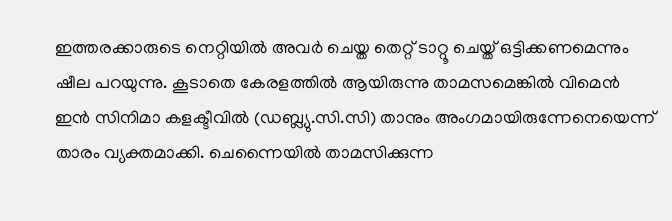ഇത്തരക്കാരുടെ നെറ്റിയിൽ അവർ ചെയ്ത തെറ്റ് ടാറ്റൂ ചെയ്ത് ഒട്ടിക്കണമെന്നും ഷീല പറയുന്നു. കൂടാതെ കേരളത്തിൽ ആയിരുന്നു താമസമെങ്കിൽ വിമെൻ ഇൻ സിനിമാ കളക്ടീവിൽ (ഡബ്ല്യു.സി.സി) താനും അംഗമായിരുന്നേനെയെന്ന് താരം വ്യക്തമാക്കി. ചെന്നൈയിൽ താമസിക്കുന്ന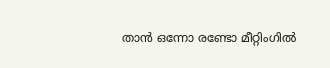താൻ ഒന്നോ രണ്ടോ മീറ്റിംഗിൽ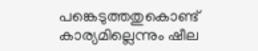പങ്കെടുത്തതുകൊണ്ട് കാര്യമില്ലെന്നും ഷീല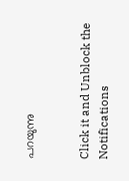പറയുന്നു


Click it and Unblock the Notifications